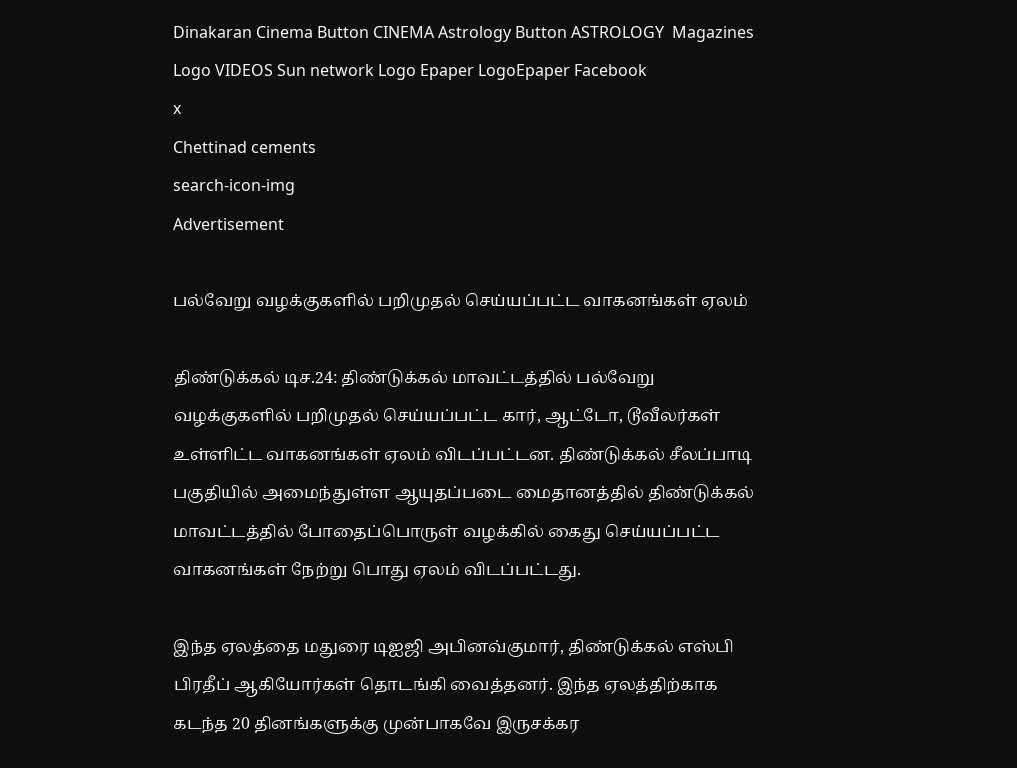Dinakaran Cinema Button CINEMA Astrology Button ASTROLOGY  Magazines Logo VIDEOS Sun network Logo Epaper LogoEpaper Facebook
x
Chettinad cements
search-icon-img
Advertisement

பல்வேறு வழக்குகளில் பறிமுதல் செய்யப்பட்ட வாகனங்கள் ஏலம்

திண்டுக்கல் டிச.24: திண்டுக்கல் மாவட்டத்தில் பல்வேறு வழக்குகளில் பறிமுதல் செய்யப்பட்ட கார், ஆட்டோ, டூவீலர்கள் உள்ளிட்ட வாகனங்கள் ஏலம் விடப்பட்டன. திண்டுக்கல் சீலப்பாடி பகுதியில் அமைந்துள்ள ஆயுதப்படை மைதானத்தில் திண்டுக்கல் மாவட்டத்தில் போதைப்பொருள் வழக்கில் கைது செய்யப்பட்ட வாகனங்கள் நேற்று பொது ஏலம் விடப்பட்டது.

இந்த ஏலத்தை மதுரை டிஐஜி அபினவ்குமார், திண்டுக்கல் எஸ்பி பிரதீப் ஆகியோர்கள் தொடங்கி வைத்தனர். இந்த ஏலத்திற்காக கடந்த 20 தினங்களுக்கு முன்பாகவே இருசக்கர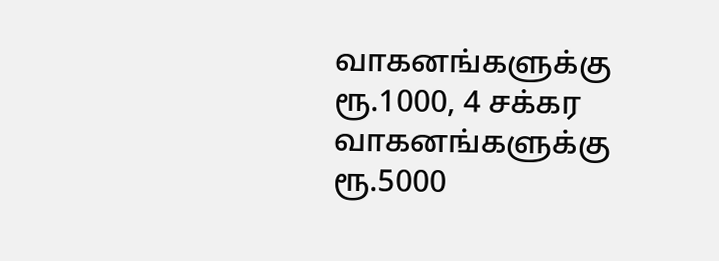வாகனங்களுக்கு ரூ.1000, 4 சக்கர வாகனங்களுக்கு ரூ.5000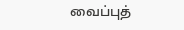வைப்புத்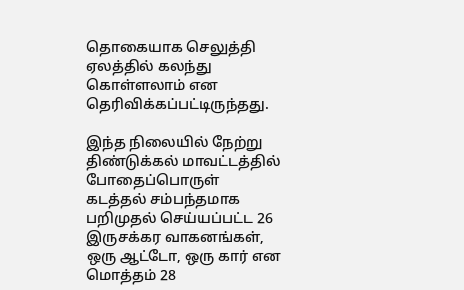தொகையாக செலுத்தி ஏலத்தில் கலந்து கொள்ளலாம் என தெரிவிக்கப்பட்டிருந்தது.

இந்த நிலையில் நேற்று திண்டுக்கல் மாவட்டத்தில் போதைப்பொருள் கடத்தல் சம்பந்தமாக பறிமுதல் செய்யப்பட்ட 26 இருசக்கர வாகனங்கள், ஒரு ஆட்டோ, ஒரு கார் என மொத்தம் 28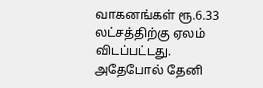வாகனங்கள் ரூ.6.33 லட்சத்திற்கு ஏலம் விடப்பட்டது. அதேபோல் தேனி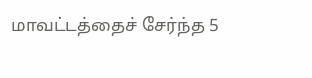மாவட்டத்தைச் சேர்ந்த 5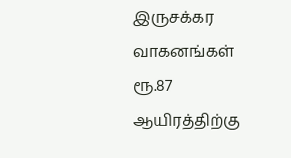இருசக்கர வாகனங்கள் ரூ.87 ஆயிரத்திற்கு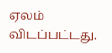ஏலம் விடப்பட்டது.